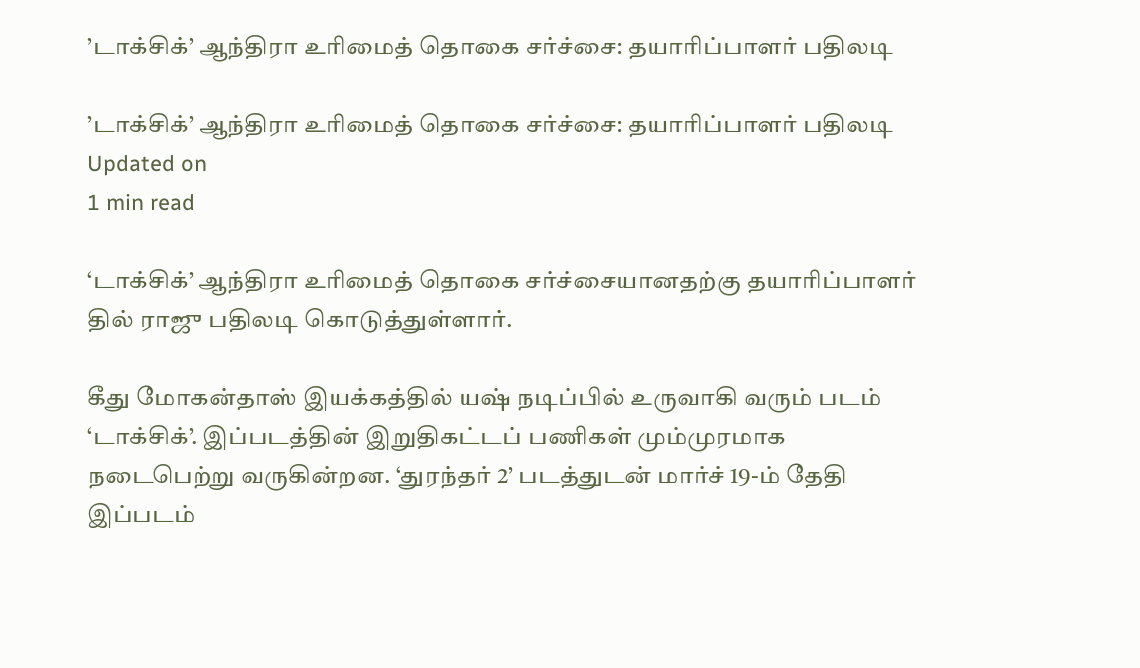’டாக்சிக்’ ஆந்திரா உரிமைத் தொகை சர்ச்சை: தயாரிப்பாளர் பதிலடி

’டாக்சிக்’ ஆந்திரா உரிமைத் தொகை சர்ச்சை: தயாரிப்பாளர் பதிலடி
Updated on
1 min read

‘டாக்சிக்’ ஆந்திரா உரிமைத் தொகை சர்ச்சையானதற்கு தயாரிப்பாளர் தில் ராஜு பதிலடி கொடுத்துள்ளார்.

கீது மோகன்தாஸ் இயக்கத்தில் யஷ் நடிப்பில் உருவாகி வரும் படம் ‘டாக்சிக்’. இப்படத்தின் இறுதிகட்டப் பணிகள் மும்முரமாக நடைபெற்று வருகின்றன. ‘துரந்தர் 2’ படத்துடன் மார்ச் 19-ம் தேதி இப்படம்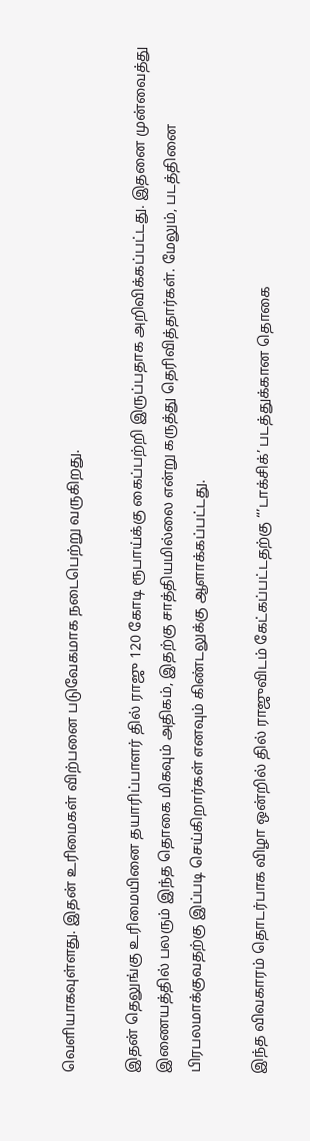வெளியாகவுள்ளது. இதன் உரிமைகள் விற்பனை படுவேகமாக நடைபெற்று வருகிறது.

இதன் தெலுங்கு உரிமையினை தயாரிப்பாளர் தில் ராஜு 120 கோடி ரூபாய்க்கு கைப்பற்றி இருப்பதாக அறிவிக்கப்பட்டது. இதனை முன்வைத்து இணையத்தில் பலரும் இந்த தொகை மிகவும் அதிகம், இதற்கு சாத்தியமில்லை என்று கருத்து தெரிவித்தார்கள். மேலும், படத்தினை பிரபலமாக்குவதற்கு இப்படி செய்கிறார்கள் எனவும் கிண்டலுக்கு ஆளாக்கப்பட்டது.

இந்த விவகாரம் தொடர்பாக விழா ஒன்றில் தில் ராஜுவிடம் கேட்கப்பட்டதற்கு “’டாக்சிக்’ படத்துக்கான தொகை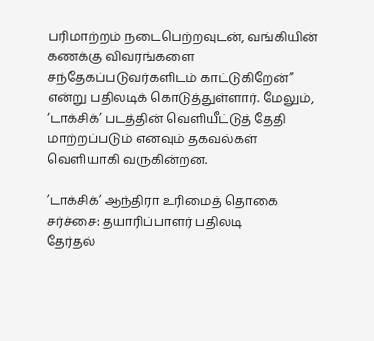பரிமாற்றம் நடைபெற்றவுடன், வங்கியின் கணக்கு விவரங்களை சந்தேகப்படுவர்களிடம் காட்டுகிறேன்” என்று பதிலடிக் கொடுத்துள்ளார். மேலும், ‘டாக்சிக்’ படத்தின் வெளியீட்டுத் தேதி மாற்றப்படும் எனவும் தகவல்கள் வெளியாகி வருகின்றன.

’டாக்சிக்’ ஆந்திரா உரிமைத் தொகை சர்ச்சை: தயாரிப்பாளர் பதிலடி
தேர்தல்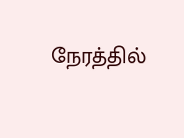நேரத்தில்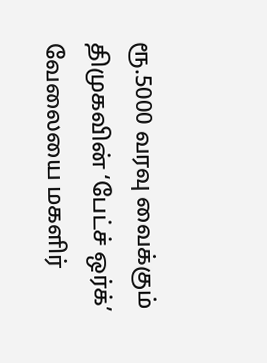ரூ.5000 வரவு வைக்கும் திமுகவின் ‘பேட்ச் ஒர்க்’ வேலையை மகளிர்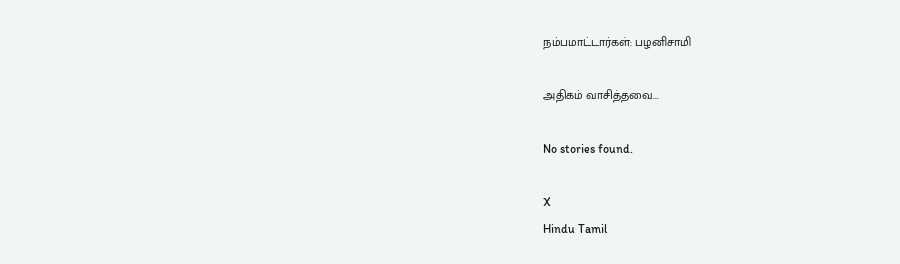நம்பமாட்டார்கள்: பழனிசாமி

அதிகம் வாசித்தவை...

No stories found.

X
Hindu Tamil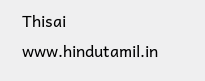Thisai
www.hindutamil.in